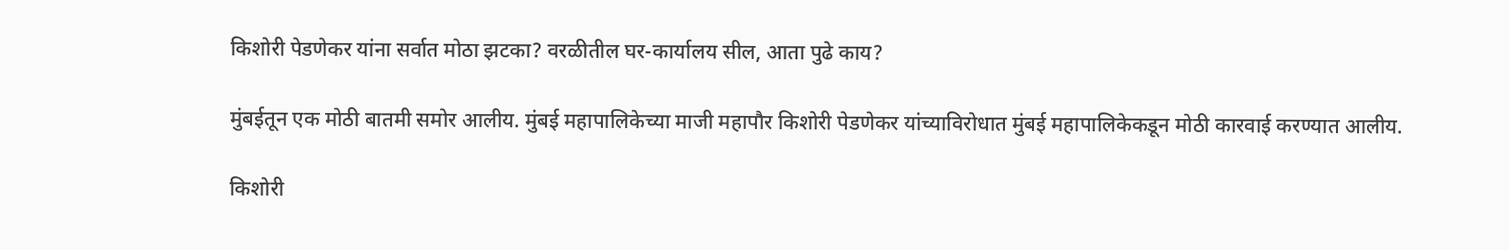किशोरी पेडणेकर यांना सर्वात मोठा झटका? वरळीतील घर-कार्यालय सील, आता पुढे काय?

मुंबईतून एक मोठी बातमी समोर आलीय. मुंबई महापालिकेच्या माजी महापौर किशोरी पेडणेकर यांच्याविरोधात मुंबई महापालिकेकडून मोठी कारवाई करण्यात आलीय.

किशोरी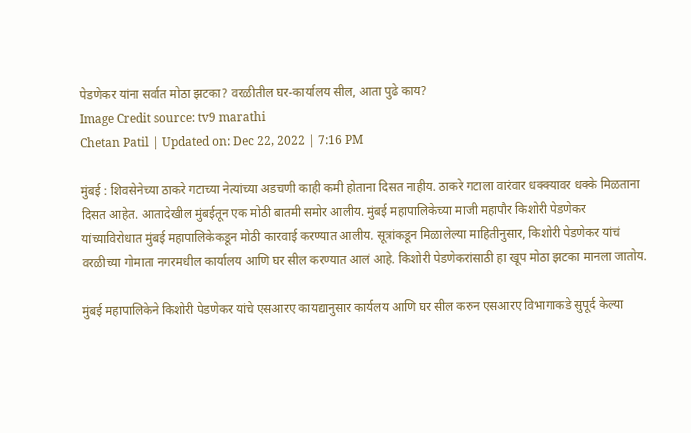पेडणेकर यांना सर्वात मोठा झटका? वरळीतील घर-कार्यालय सील, आता पुढे काय?
Image Credit source: tv9 marathi
Chetan Patil | Updated on: Dec 22, 2022 | 7:16 PM

मुंबई : शिवसेनेच्या ठाकरे गटाच्या नेत्यांच्या अडचणी काही कमी होताना दिसत नाहीय. ठाकरे गटाला वारंवार धक्क्यावर धक्के मिळताना दिसत आहेत. आतादेखील मुंबईतून एक मोठी बातमी समोर आलीय. मुंबई महापालिकेच्या माजी महापौर किशोरी पेडणेकर यांच्याविरोधात मुंबई महापालिकेकडून मोठी कारवाई करण्यात आलीय. सूत्रांकडून मिळालेल्या माहितीनुसार, किशोरी पेडणेकर यांचं वरळीच्या गोमाता नगरमधील कार्यालय आणि घर सील करण्यात आलं आहे. किशोरी पेडणेकरांसाठी हा खूप मोठा झटका मानला जातोय.

मुंबई महापालिकेने किशोरी पेडणेकर यांचे एसआरए कायद्यानुसार कार्यलय आणि घर सील करुन एसआरए विभागाकडे सुपूर्द केल्या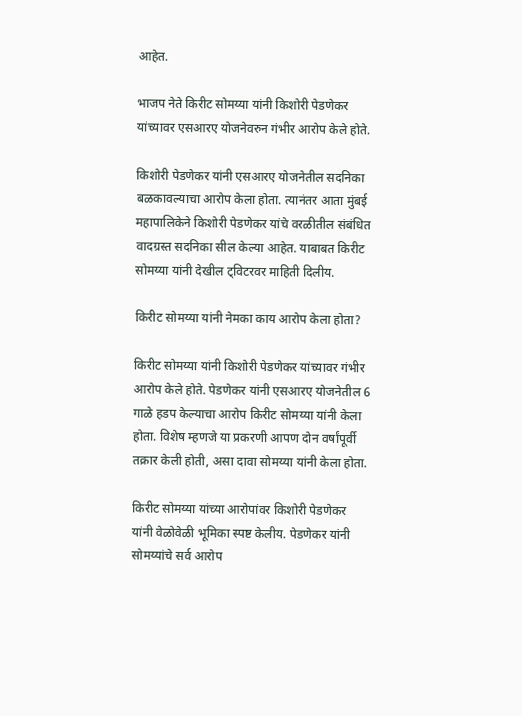आहेत.

भाजप नेते किरीट सोमय्या यांनी किशोरी पेडणेकर यांच्यावर एसआरए योजनेवरुन गंभीर आरोप केले होते.

किशोरी पेडणेकर यांनी एसआरए योजनेतील सदनिका बळकावल्याचा आरोप केला होता. त्यानंतर आता मुंबई महापालिकेने किशोरी पेडणेकर यांचे वरळीतील संबंधित वादग्रस्त सदनिका सील केल्या आहेत. याबाबत किरीट सोमय्या यांनी देखील ट्विटरवर माहिती दिलीय.

किरीट सोमय्या यांनी नेमका काय आरोप केला होता?

किरीट सोमय्या यांनी किशोरी पेडणेकर यांच्यावर गंभीर आरोप केले होते. पेडणेकर यांनी एसआरए योजनेतील 6 गाळे हडप केल्याचा आरोप किरीट सोमय्या यांनी केला होता. विशेष म्हणजे या प्रकरणी आपण दोन वर्षांपूर्वी तक्रार केली होती, असा दावा सोमय्या यांनी केला होता.

किरीट सोमय्या यांच्या आरोपांवर किशोरी पेडणेकर यांनी वेळोवेळी भूमिका स्पष्ट केलीय. पेडणेकर यांनी सोमय्यांचे सर्व आरोप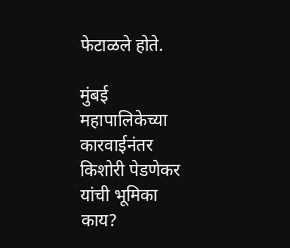फेटाळले होते.

मुंबई महापालिकेच्या कारवाईनंतर किशोरी पेडणेकर यांची भूमिका काय?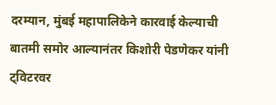दरम्यान, मुंबई महापालिकेने कारवाई केल्याची बातमी समोर आल्यानंतर किशोरी पेडणेकर यांनी ट्विटरवर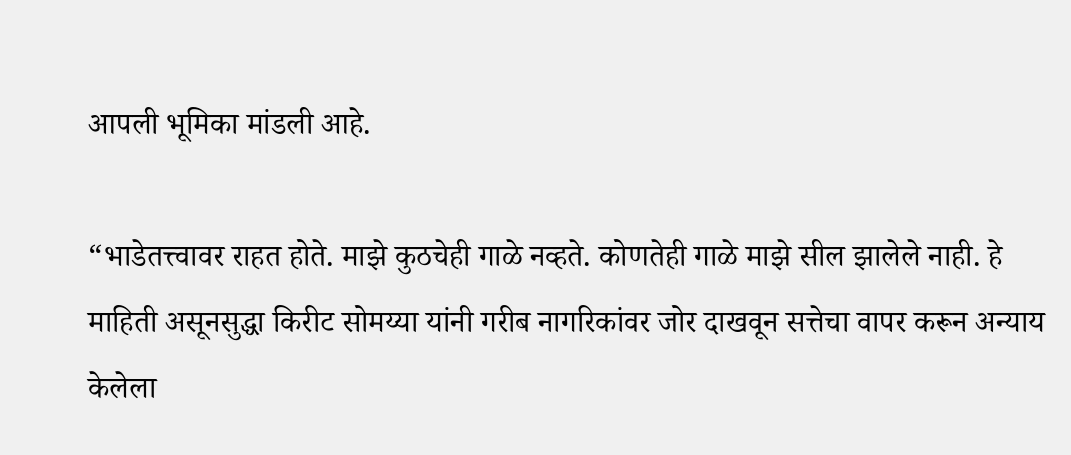आपली भूमिका मांडली आहे.

“भाडेतत्त्वावर राहत होते. माझे कुठचेही गाळे नव्हते. कोणतेही गाळे माझे सील झालेले नाही. हे माहिती असूनसुद्धा किरीट सोमय्या यांनी गरीब नागरिकांवर जोर दाखवून सत्तेचा वापर करून अन्याय केलेला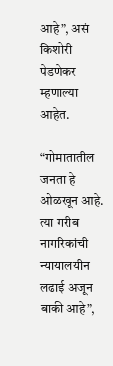आहे”, असं किशोरी पेडणेकर म्हणाल्या आहेत.

“गोमातातील जनता हे ओळखून आहे. त्या गरीब नागरिकांची न्यायालयीन लढाई अजून बाकी आहे”,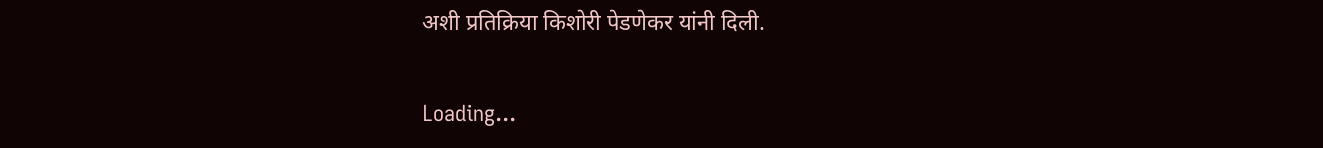अशी प्रतिक्रिया किशोरी पेडणेकर यांनी दिली.

Loading...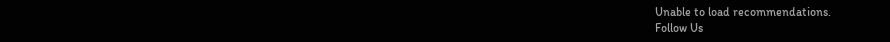Unable to load recommendations.
Follow Us